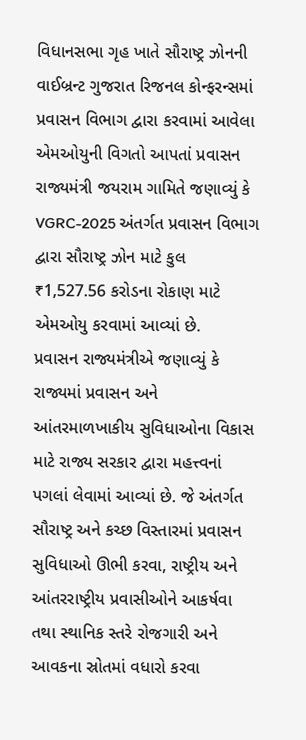વિધાનસભા ગૃહ ખાતે સૌરાષ્ટ્ર ઝોનની વાઈબ્રન્ટ ગુજરાત રિજનલ કોન્ફરન્સમાં પ્રવાસન વિભાગ દ્વારા કરવામાં આવેલા એમઓયુની વિગતો આપતાં પ્રવાસન રાજ્યમંત્રી જયરામ ગામિતે જણાવ્યું કે VGRC-2025 અંતર્ગત પ્રવાસન વિભાગ દ્વારા સૌરાષ્ટ્ર ઝોન માટે કુલ ₹1,527.56 કરોડના રોકાણ માટે એમઓયુ કરવામાં આવ્યાં છે.
પ્રવાસન રાજ્યમંત્રીએ જણાવ્યું કે રાજ્યમાં પ્રવાસન અને આંતરમાળખાકીય સુવિધાઓના વિકાસ માટે રાજ્ય સરકાર દ્વારા મહત્ત્વનાં પગલાં લેવામાં આવ્યાં છે. જે અંતર્ગત સૌરાષ્ટ્ર અને કચ્છ વિસ્તારમાં પ્રવાસન સુવિધાઓ ઊભી કરવા, રાષ્ટ્રીય અને આંતરરાષ્ટ્રીય પ્રવાસીઓને આકર્ષવા તથા સ્થાનિક સ્તરે રોજગારી અને આવકના સ્રોતમાં વધારો કરવા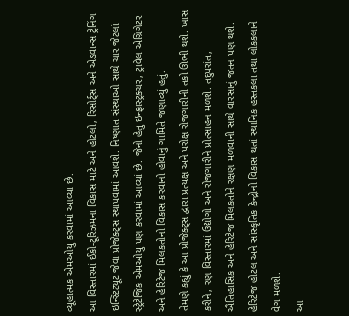વ્યૂહાત્મક એમઓયુ કરવામાં આવ્યા છે.
આ વિસ્તારમાં ઈકો-ટૂરિઝમના વિકાસ માટે અને હોટલો, રિસોર્ટ્સ અને એડવાન્સ ટ્રેનિંગ ઇન્સ્ટિટ્યૂટ જેવા પ્રોજેક્ટ્સ સ્થાપવામાં આવશે. નિષ્ણાત સંસ્થાઓ સાથે ચાર જેટલાં સ્ટ્રેટેજિક એમઓયુ પણ કરવામાં આવ્યાં છે. જેનો હેતુ ઇન્ફ્રાસ્ટ્રક્ચર, ટ્રાવેલ એગ્રિગેટર અને હેરિટેજ મિલકતોનો વિકાસ કરવાનો હોવાનું ગામિતે જણાવ્યું હતું.
તેમણે કહ્યું કે આ પ્રોજેક્ટ્સ દ્વારા પ્રત્યક્ષ અને પરોક્ષ રોજગારીની તકો ઊભી થશે. ખાસ કરીને, રણ વિસ્તારમાં ઉદ્યોગો અને રોજગારીને પ્રોત્સાહન મળશે. તદુપરાંત, ઐતિહાસિક અને હેરિટેજ મિલકતોને રક્ષણ મળવાની સાથે વારસાનું જતન પણ થશે. હેરિટેજ હોટલ અને સાંસ્કૃતિક કેન્દ્રોનો વિકાસ થતાં સ્થાનિક હસ્તકલા તથા લોકકલાને વેગ મળશે.
આ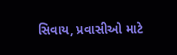સિવાય, પ્રવાસીઓ માટે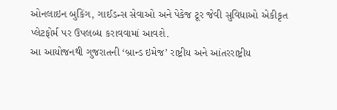ઓનલાઇન બુકિંગ, ગાઈડન્સ સેવાઓ અને પેકેજ ટૂર જેવી સુવિધાઓ એકીકૃત પ્લેટફોર્મ પર ઉપલબ્ધ કરાવવામાં આવશે.
આ આયોજનથી ગુજરાતની ‘બ્રાન્ડ ઇમેજ’ રાષ્ટ્રીય અને આંતરરાષ્ટ્રીય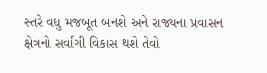સ્તરે વધુ મજબૂત બનશે અને રાજ્યના પ્રવાસન ક્ષેત્રનો સર્વાંગી વિકાસ થશે તેવો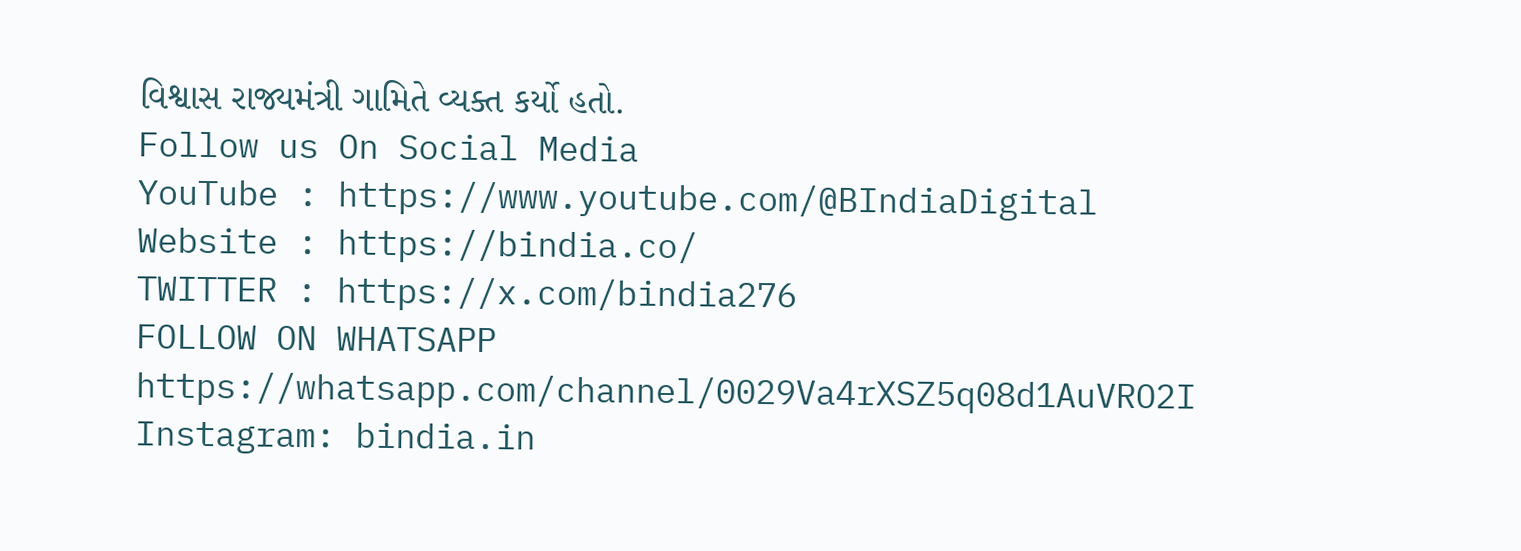વિશ્વાસ રાજ્યમંત્રી ગામિતે વ્યક્ત કર્યો હતો.
Follow us On Social Media
YouTube : https://www.youtube.com/@BIndiaDigital
Website : https://bindia.co/
TWITTER : https://x.com/bindia276
FOLLOW ON WHATSAPP https://whatsapp.com/channel/0029Va4rXSZ5q08d1AuVRO2I
Instagram: bindia.in